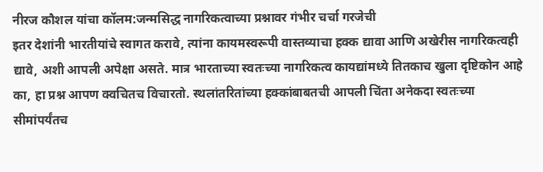नीरज कौशल यांचा कॉलम:जन्मसिद्ध नागरिकत्वाच्या प्रश्नावर गंभीर चर्चा गरजेची
इतर देशांनी भारतीयांचे स्वागत करावे, त्यांना कायमस्वरूपी वास्तव्याचा हक्क द्यावा आणि अखेरीस नागरिकत्वही द्यावे, अशी आपली अपेक्षा असते. मात्र भारताच्या स्वतःच्या नागरिकत्व कायद्यांमध्ये तितकाच खुला दृष्टिकोन आहे का, हा प्रश्न आपण क्वचितच विचारतो. स्थलांतरितांच्या हक्कांबाबतची आपली चिंता अनेकदा स्वतःच्या सीमांपर्यंतच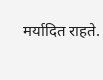मर्यादित राहते.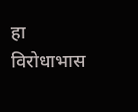हा विरोधाभास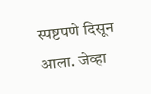स्पष्टपणे दिसून आला. जेव्हा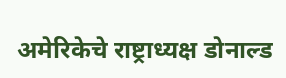अमेरिकेचे राष्ट्राध्यक्ष डोनाल्ड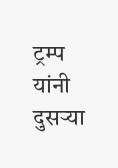ट्रम्प यांनी दुसऱ्या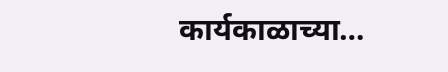कार्यकाळाच्या…